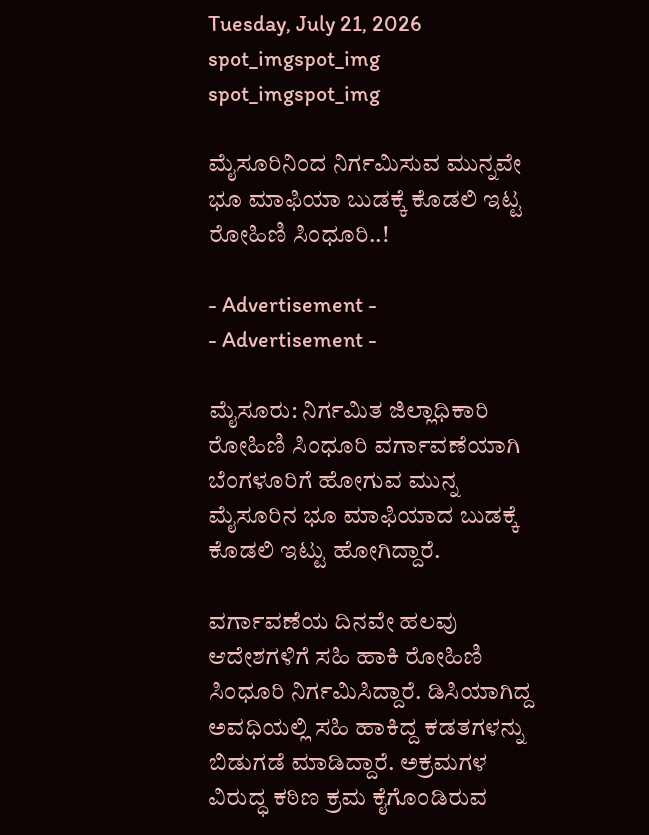Tuesday, July 21, 2026
spot_imgspot_img
spot_imgspot_img

ಮೈಸೂರಿನಿಂದ ನಿರ್ಗಮಿಸುವ ಮುನ್ನವೇ ಭೂ ಮಾಫಿಯಾ ಬುಡಕ್ಕೆ ಕೊಡಲಿ ಇಟ್ಟ ರೋಹಿಣಿ ಸಿಂಧೂರಿ..!

- Advertisement -
- Advertisement -

ಮೈಸೂರು: ನಿರ್ಗಮಿತ ಜಿಲ್ಲಾಧಿಕಾರಿ ರೋಹಿಣಿ ಸಿಂಧೂರಿ ವರ್ಗಾವಣೆಯಾಗಿ ಬೆಂಗಳೂರಿಗೆ ಹೋಗುವ ಮುನ್ನ ಮೈಸೂರಿನ ಭೂ ಮಾಫಿಯಾದ ಬುಡಕ್ಕೆ ಕೊಡಲಿ ಇಟ್ಟು ಹೋಗಿದ್ದಾರೆ.

ವರ್ಗಾವಣೆಯ ದಿನವೇ ಹಲವು ಆದೇಶಗಳಿಗೆ ಸಹಿ ಹಾಕಿ ರೋಹಿಣಿ ಸಿಂಧೂರಿ ನಿರ್ಗಮಿಸಿದ್ದಾರೆ. ಡಿಸಿಯಾಗಿದ್ದ ಅವಧಿಯಲ್ಲಿ ಸಹಿ ಹಾಕಿದ್ದ ಕಡತಗಳನ್ನು ಬಿಡುಗಡೆ ಮಾಡಿದ್ದಾರೆ. ಅಕ್ರಮಗಳ ವಿರುದ್ಧ ಕಠಿಣ ಕ್ರಮ ಕೈಗೊಂಡಿರುವ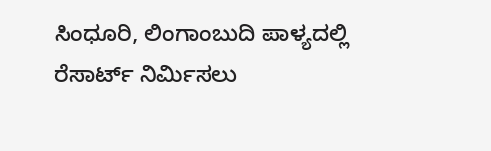ಸಿಂಧೂರಿ, ಲಿಂಗಾಂಬುದಿ ಪಾಳ್ಯದಲ್ಲಿ ರೆಸಾರ್ಟ್ ನಿರ್ಮಿಸಲು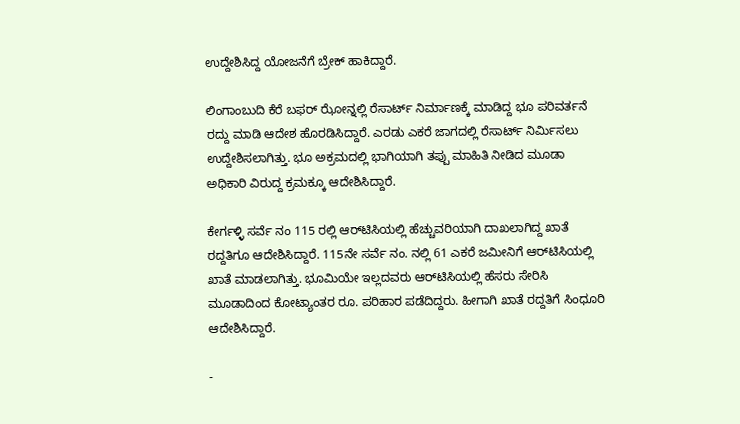ಉದ್ದೇಶಿಸಿದ್ದ ಯೋಜನೆಗೆ ಬ್ರೇಕ್ ಹಾಕಿದ್ದಾರೆ.

ಲಿಂಗಾಂಬುದಿ ಕೆರೆ ಬಫರ್ ಝೋನ್ನಲ್ಲಿ ರೆಸಾರ್ಟ್ ನಿರ್ಮಾಣಕ್ಕೆ ಮಾಡಿದ್ದ ಭೂ ಪರಿವರ್ತನೆ ರದ್ದು ಮಾಡಿ ಆದೇಶ ಹೊರಡಿಸಿದ್ದಾರೆ. ಎರಡು ಎಕರೆ ಜಾಗದಲ್ಲಿ ರೆಸಾರ್ಟ್ ನಿರ್ಮಿಸಲು ಉದ್ದೇಶಿಸಲಾಗಿತ್ತು. ಭೂ ಅಕ್ರಮದಲ್ಲಿ ಭಾಗಿಯಾಗಿ ತಪ್ಪು ಮಾಹಿತಿ ನೀಡಿದ ಮೂಡಾ ಅಧಿಕಾರಿ ವಿರುದ್ದ ಕ್ರಮಕ್ಕೂ ಆದೇಶಿಸಿದ್ದಾರೆ.

ಕೇರ್ಗಳ್ಳಿ ಸರ್ವೆ ನಂ 115 ರಲ್ಲಿ ಆರ್‌ಟಿಸಿಯಲ್ಲಿ ಹೆಚ್ಚುವರಿಯಾಗಿ ದಾಖಲಾಗಿದ್ದ ಖಾತೆ ರದ್ದತಿಗೂ ಆದೇಶಿಸಿದ್ದಾರೆ. 115ನೇ ಸರ್ವೆ ನಂ. ನಲ್ಲಿ 61 ಎಕರೆ ಜಮೀನಿಗೆ ಆರ್‌ಟಿಸಿಯಲ್ಲಿ ಖಾತೆ ಮಾಡಲಾಗಿತ್ತು. ಭೂಮಿಯೇ ಇಲ್ಲದವರು ಆರ್‌ಟಿಸಿಯಲ್ಲಿ ಹೆಸರು ಸೇರಿಸಿ ಮೂಡಾದಿಂದ ಕೋಟ್ಯಾಂತರ ರೂ. ಪರಿಹಾರ ಪಡೆದಿದ್ದರು. ಹೀಗಾಗಿ ಖಾತೆ ರದ್ದತಿಗೆ ಸಿಂಧೂರಿ ಆದೇಶಿಸಿದ್ದಾರೆ.

-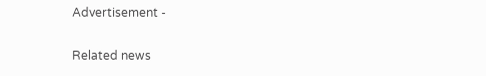Advertisement -

Related news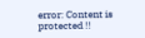error: Content is protected !!